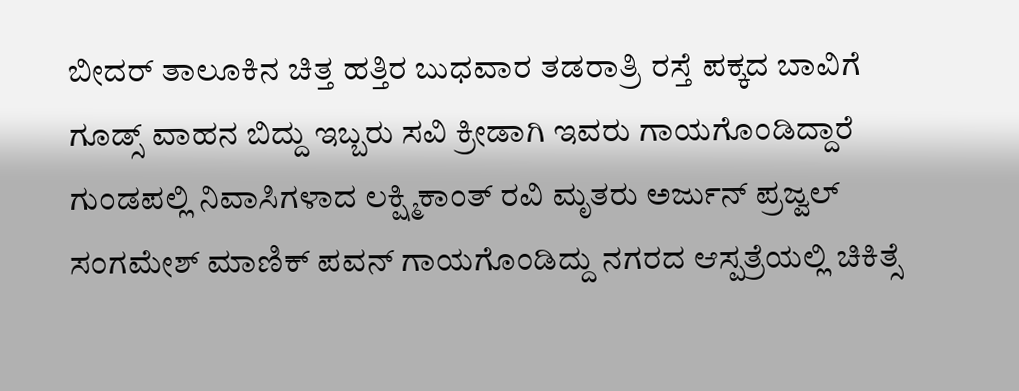ಬೀದರ್ ತಾಲೂಕಿನ ಚಿತ್ತ ಹತ್ತಿರ ಬುಧವಾರ ತಡರಾತ್ರಿ ರಸ್ತೆ ಪಕ್ಕದ ಬಾವಿಗೆ ಗೂಡ್ಸ್ ವಾಹನ ಬಿದ್ದು ಇಬ್ಬರು ಸವಿ ಕ್ರೀಡಾಗಿ ಇವರು ಗಾಯಗೊಂಡಿದ್ದಾರೆ ಗುಂಡಪಲ್ಲಿ ನಿವಾಸಿಗಳಾದ ಲಕ್ಷ್ಮಿಕಾಂತ್ ರವಿ ಮೃತರು ಅರ್ಜುನ್ ಪ್ರಜ್ವಲ್ ಸಂಗಮೇಶ್ ಮಾಣಿಕ್ ಪವನ್ ಗಾಯಗೊಂಡಿದ್ದು ನಗರದ ಆಸ್ಪತ್ರೆಯಲ್ಲಿ ಚಿಕಿತ್ಸೆ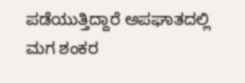ಪಡೆಯುತ್ತಿದ್ದಾರೆ ಅಪಘಾತದಲ್ಲಿ ಮಗ ಶಂಕರ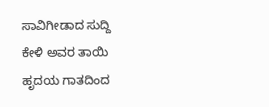ಸಾವಿಗೀಡಾದ ಸುದ್ದಿ ಕೇಳಿ ಅವರ ತಾಯಿ ಹೃದಯ ಗಾತದಿಂದ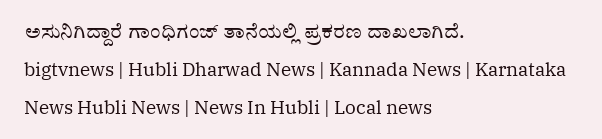ಅಸುನಿಗಿದ್ದಾರೆ ಗಾಂಧಿಗಂಜ್ ತಾನೆಯಲ್ಲಿ ಪ್ರಕರಣ ದಾಖಲಾಗಿದೆ.
bigtvnews | Hubli Dharwad News | Kannada News | Karnataka News Hubli News | News In Hubli | Local news